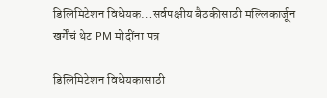डिलिमिटेशन विधेयक…सर्वपक्षीय बैठकीसाठी मल्लिकार्जून खर्गेंचं थेट PM मोदींना पत्र

डिलिमिटेशन विधेयकासाठी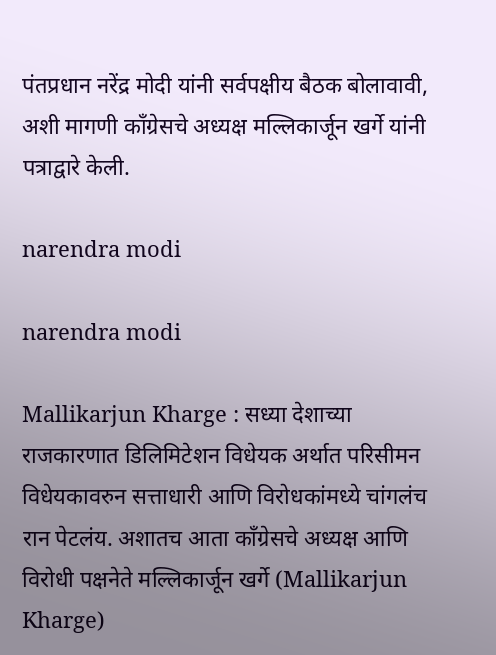पंतप्रधान नरेंद्र मोदी यांनी सर्वपक्षीय बैठक बोलावावी, अशी मागणी कॉंग्रेसचे अध्यक्ष मल्लिकार्जून खर्गे यांनी पत्राद्वारे केली.

narendra modi

narendra modi

Mallikarjun Kharge : सध्या देशाच्या राजकारणात डिलिमिटेशन विधेयक अर्थात परिसीमन विधेयकावरुन सत्ताधारी आणि विरोधकांमध्ये चांगलंच रान पेटलंय. अशातच आता कॉंग्रेसचे अध्यक्ष आणि विरोधी पक्षनेते मल्लिकार्जून खर्गे (Mallikarjun Kharge)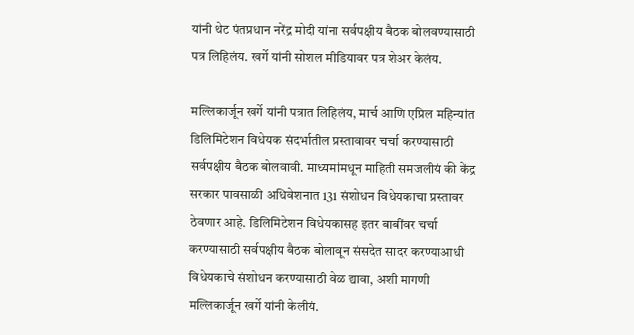यांनी थेट पंतप्रधान नरेंद्र मोदी यांना सर्वपक्षीय बैठक बोलवण्यासाठी पत्र लिहिलंय. खर्गे यांनी सोशल मीडियावर पत्र शेअर केलंय.

मल्लिकार्जून खर्गे यांनी पत्रात लिहिलंय, मार्च आणि एप्रिल महिन्यांत डिलिमिटेशन विधेयक संदर्भातील प्रस्तावावर चर्चा करण्यासाठी सर्वपक्षीय बैठक बोलवावी. माध्यमांमधून माहिती समजलीयं की केंद्र सरकार पावसाळी अधिवेशनात 131 संशोधन विधेयकाचा प्रस्तावर ठेवणार आहे. डिलिमिटेशन विधेयकासह इतर बाबींवर चर्चा करण्यासाठी सर्वपक्षीय बैठक बोलावून संसदेत सादर करण्याआधी विधेयकाचे संशोधन करण्यासाठी वेळ द्यावा, अशी मागणी मल्लिकार्जून खर्गे यांनी केलीयं.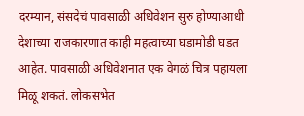दरम्यान, संसदेचं पावसाळी अधिवेशन सुरु होण्याआधी देशाच्या राजकारणात काही महत्वाच्या घडामोडी घडत आहेत. पावसाळी अधिवेशनात एक वेगळं चित्र पहायला मिळू शकतं. लोकसभेत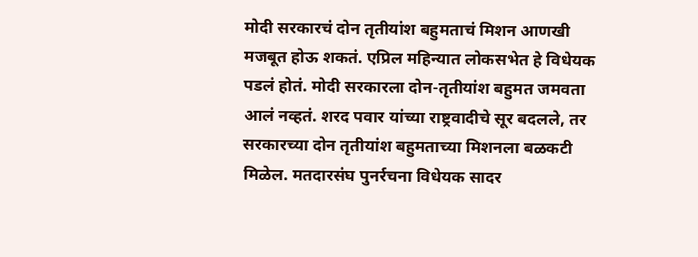मोदी सरकारचं दोन तृतीयांश बहुमताचं मिशन आणखी मजबूत होऊ शकतं. एप्रिल महिन्यात लोकसभेत हे विधेयक पडलं होतं. मोदी सरकारला दोन-तृतीयांश बहुमत जमवता आलं नव्हतं. शरद पवार यांच्या राष्ट्रवादीचे सूर बदलले, तर सरकारच्या दोन तृतीयांश बहुमताच्या मिशनला बळकटी मिळेल. मतदारसंघ पुनर्रचना विधेयक सादर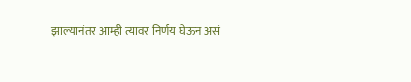झाल्यानंतर आम्ही त्यावर निर्णय घेऊन असं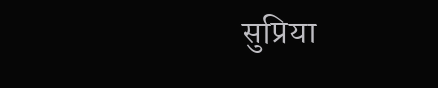सुप्रिया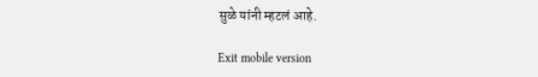सुळे यांनी म्हटलं आहे.

Exit mobile version